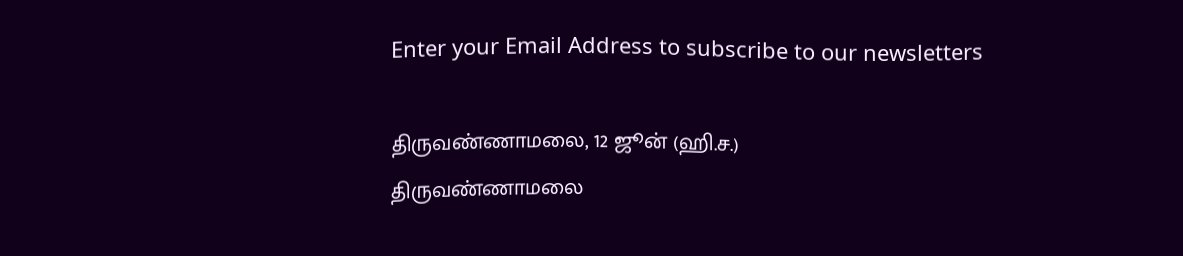Enter your Email Address to subscribe to our newsletters

திருவண்ணாமலை, 12 ஜூன் (ஹி.ச.)
திருவண்ணாமலை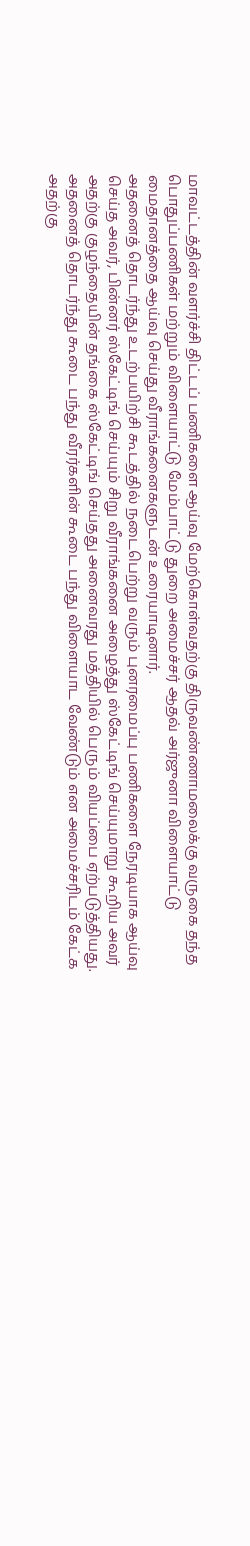மாவட்டத்தின் வளர்ச்சி திட்டப் பணிகளை ஆய்வு மேற்கொள்வதற்கு திருவண்ணாமலைக்கு வருகை தந்த பொதுப்பணிகள் மற்றும் விளையாட்டு மேம்பாட்டு துறை அமைச்சர் ஆதவ் அர்ஜுனா விளையாட்டு மைதானத்தை ஆய்வு செய்து வீராங்கனைகளுடன் உரையாடினார்.
அதனைத் தொடர்ந்து உடற்பயிற்சி கூடத்தில் நடைபெற்று வரும் புனரமைப்பு பணிகளை நேரடியாக ஆய்வு செய்த அவர், பின்னர் ஸ்கேட்டிங் செய்யும் சிறு வீராங்கனை அழைத்து ஸ்கேட்டிங் செய்யுமாறு கூறிய அவர் அதற்கு குழந்தையின் தங்கை ஸ்கேட்டிங் செய்தது அனைவரது மத்தியில் பெரும் வியப்பை ஏற்படுத்தியது.
அதனைத் தொடர்ந்து கூடை பந்து வீரர்களின் கூடை பந்து விளையாட வேண்டும் என அமைச்சரிடம் கேட்க அதற்கு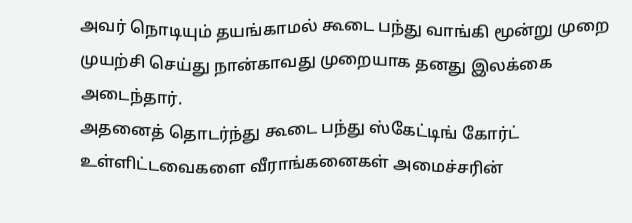அவர் நொடியும் தயங்காமல் கூடை பந்து வாங்கி மூன்று முறை முயற்சி செய்து நான்காவது முறையாக தனது இலக்கை அடைந்தார்.
அதனைத் தொடர்ந்து கூடை பந்து ஸ்கேட்டிங் கோர்ட் உள்ளிட்டவைகளை வீராங்கனைகள் அமைச்சரின்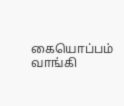கையொப்பம் வாங்கி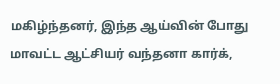மகிழ்ந்தனர், இந்த ஆய்வின் போது மாவட்ட ஆட்சியர் வந்தனா கார்க்,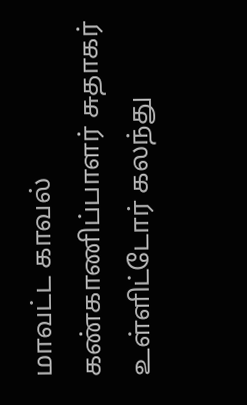மாவட்ட காவல் கண்காணிப்பாளர் சுதாகர் உள்ளிட்டோர் கலந்து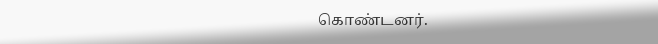கொண்டனர்.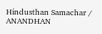Hindusthan Samachar / ANANDHAN